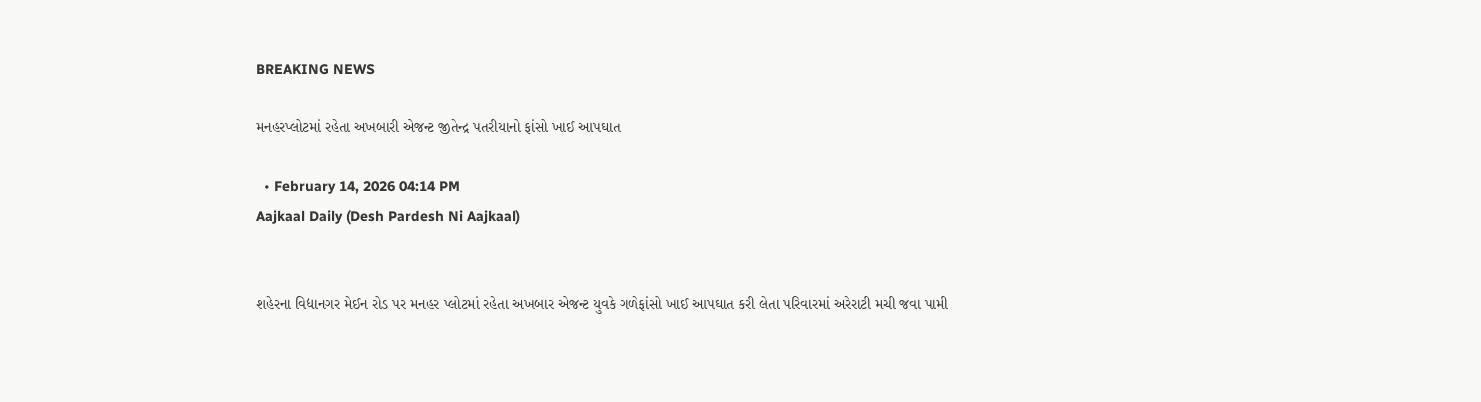BREAKING NEWS

મનહરપ્લોટમાં રહેતા અખબારી એજન્ટ જીતેન્દ્ર પતરીયાનો ફાંસો ખાઈ આપઘાત

  • February 14, 2026 04:14 PM
Aajkaal Daily (Desh Pardesh Ni Aajkaal)


શહેરના વિદ્યાનગર મેઈન રોડ પર મનહર પ્લોટમાં રહેતા અખબાર એજન્ટ યુવકે ગળેફાંસો ખાઈ આપઘાત કરી લેતા પરિવારમાં અરેરાટી મચી જવા પામી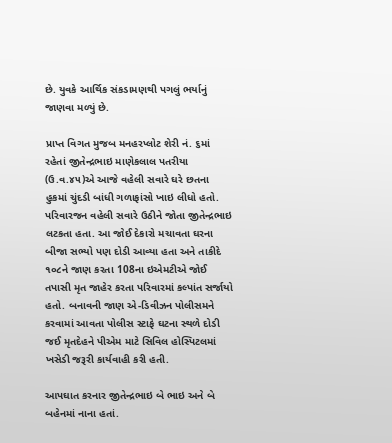છે. યુવકે આર્થિક સંકડામણથી પગલું ભર્યાનું જાણવા મળ્યું છે.

પ્રાપ્ત વિગત મુજબ મનહરપ્‍લોટ શેરી નં. ૬માં રહેતાં જીતેન્‍દ્રભાઇ માણેકલાલ પતરીયા (ઉ.વ.૪૫)એ આજે વહેલી સવારે ઘરે છતના હુકમાં ચુંદડી બાંધી ગળાફાંસો ખાઇ લીધો હતો. પરિવારજન વહેલી સવારે ઉઠીને જોતા જીતેન્‍દ્રભાઇ લટકતા હતા. આ જોઈ દેકારો મચાવતા ઘરના બીજા સભ્યો પણ દોડી આવ્યા હતા અને તાકીદે ૧૦૮ને જાણ કરતા 108ના ઇએમટીએ જોઈ તપાસી મૃત જાહેર કરતા પરિવારમાં કલ્પાંત સર્જાયો હતો. બનાવની જાણ એ-ડિવીઝન પોલીસમને કરવામાં આવતા પોલીસ સ્ટાફે ઘટના સ્થળે દોડી જઈ મૃતદેહને પીએમ માટે સિવિલ હોસ્પિટલમાં ખસેડી જરૂરી કાર્યવાહી કરી હતી.

આપઘાત કરનાર જીતેન્‍દ્રભાઇ બે ભાઇ અને બે બહેનમાં નાના હતાં.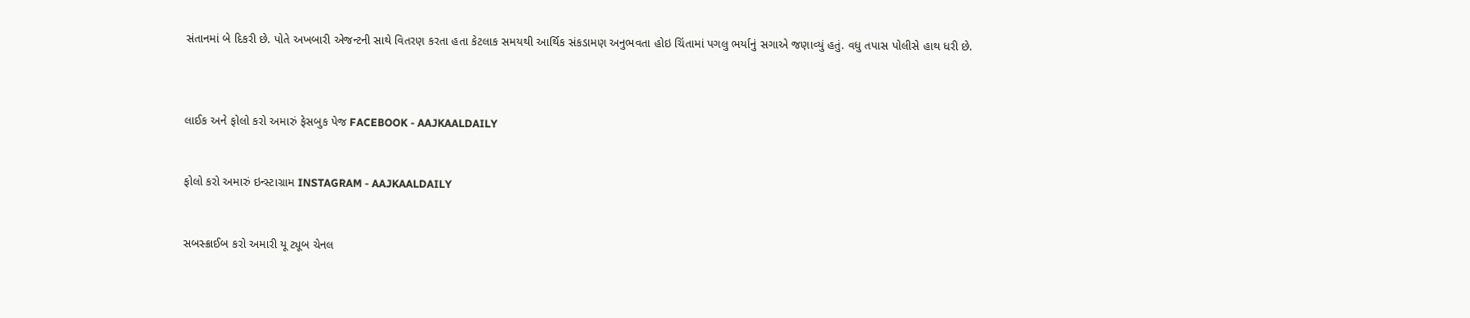સંતાનમાં બે દિકરી છે. પોતે અખબારી એજન્‍ટની સાથે વિતરણ કરતા હતા કેટલાક સમયથી આર્થિક સંકડામણ અનુભવતા હોઇ ચિંતામાં પગલુ ભર્યાનું સગાએ જણાવ્‍યું હતું. વધુ તપાસ પોલીસે હાથ ધરી છે.



લાઈક અને ફોલો કરો અમારું ફેસબુક પેજ FACEBOOK - AAJKAALDAILY


ફોલો કરો અમારું ઇન્સ્ટાગ્રામ INSTAGRAM - AAJKAALDAILY


સબસ્ક્રાઈબ કરો અમારી યૂ ટ્યૂબ ચેનલ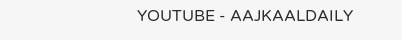YOUTUBE - AAJKAALDAILY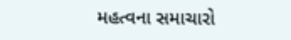મહત્વના સમાચારો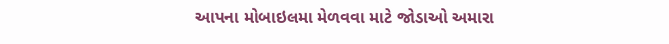આપના મોબાઇલમા મેળવવા માટે જોડાઓ અમારા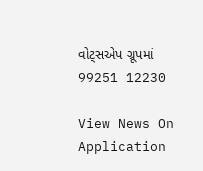વોટ્સએપ ગ્રૂપમાં  99251 12230

View News On Application